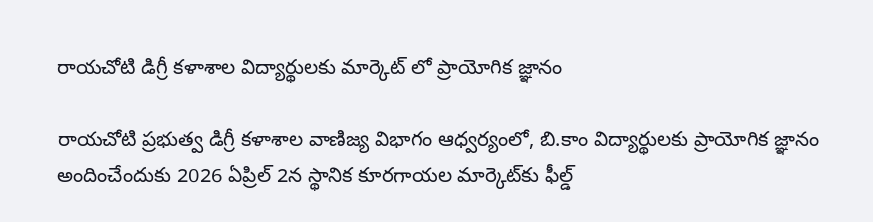రాయచోటి డిగ్రీ కళాశాల విద్యార్థులకు మార్కెట్ లో ప్రాయోగిక జ్ఞానం

రాయచోటి ప్రభుత్వ డిగ్రీ కళాశాల వాణిజ్య విభాగం ఆధ్వర్యంలో, బి.కాం విద్యార్థులకు ప్రాయోగిక జ్ఞానం అందించేందుకు 2026 ఏప్రిల్ 2న స్థానిక కూరగాయల మార్కెట్‌కు ఫీల్డ్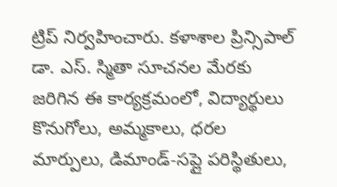ట్రిప్ నిర్వహించారు. కళాశాల ప్రిన్సిపాల్ డా. ఎస్. స్మితా సూచనల మేరకు జరిగిన ఈ కార్యక్రమంలో, విద్యార్థులు కొనుగోలు, అమ్మకాలు, ధరల మార్పులు, డిమాండ్-సప్లై పరిస్థితులు,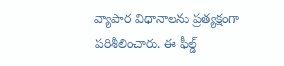వ్యాపార విధానాలను ప్రత్యక్షంగా పరిశీలించారు. ఈ ఫీల్డ్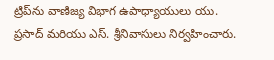ట్రిప్‌ను వాణిజ్య విభాగ ఉపాధ్యాయులు యు. ప్రసాద్ మరియు ఎస్. శ్రీనివాసులు నిర్వహించారు.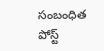సంబంధిత పోస్ట్